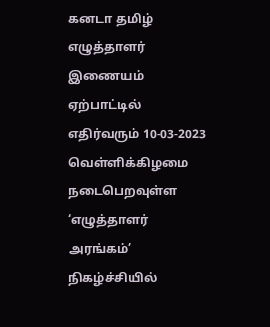கனடா தமிழ் எழுத்தாளர் இணையம் ஏற்பாட்டில் எதிர்வரும் 10-03-2023 வெள்ளிக்கிழமை நடைபெறவுள்ள ‘எழுத்தாளர் அரங்கம்’ நிகழ்ச்சியில்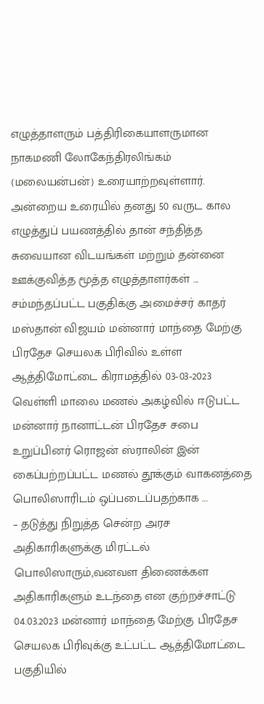எழுத்தாளரும் பத்திரிகையாளருமான நாகமணி லோகேந்திரலிங்கம் (மலையன்பன்) உரையாற்றவுள்ளார். அன்றைய உரையில் தனது 50 வருட கால எழுத்துப் பயணத்தில் தான் சந்தித்த சுவையான விடயங்கள் மற்றும் தன்னை ஊக்குவித்த மூத்த எழுத்தாளர்கள் ...
சம்மந்தப்பட்ட பகுதிக்கு அமைச்சர் காதர் மஸ்தான் விஜயம் மன்னார் மாந்தை மேற்கு பிரதேச செயலக பிரிவில் உள்ள ஆத்திமோட்டை கிராமத்தில் 03-03-2023 வெள்ளி மாலை மணல் அகழ்வில் ஈடுபட்ட மன்னார் நானாட்டன் பிரதேச சபை உறுப்பினர் ரொஜன் ஸ்ராலின் இன் கைப்பற்றப்பட்ட மணல் தூக்கும் வாகனத்தை பொலிஸாரிடம் ஒப்படைப்பதற்காக ...
– தடுத்து நிறுத்த சென்ற அரச அதிகாரிகளுக்கு மிரட்டல் பொலிஸாரும்,வனவள திணைக்கள அதிகாரிகளும் உடந்தை என குற்றச்சாட்டு 04.03.2023 மன்னார் மாந்தை மேற்கு பிரதேச செயலக பிரிவுக்கு உட்பட்ட ஆத்திமோட்டை பகுதியில்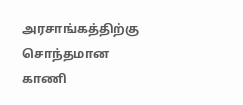அரசாங்கத்திற்கு சொந்தமான காணி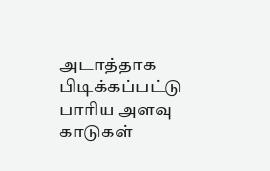அடாத்தாக பிடிக்கப்பட்டு பாரிய அளவு காடுகள்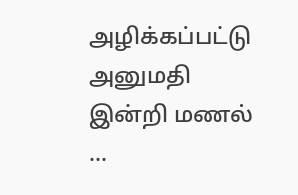அழிக்கப்பட்டு அனுமதி இன்றி மணல் ...